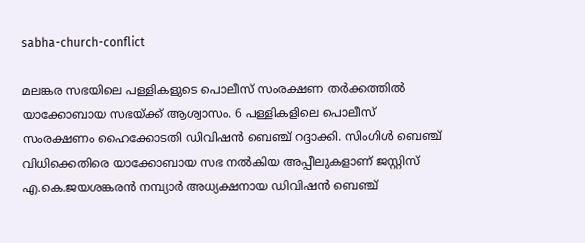sabha-church-conflict

മലങ്കര സഭയിലെ പള്ളികളുടെ പൊലീസ് സംരക്ഷണ തര്‍ക്കത്തില്‍ യാക്കോബായ സഭയ്ക്ക് ആശ്വാസം. 6 പള്ളികളിലെ പൊലീസ് സംരക്ഷണം ഹൈക്കോടതി ഡിവിഷന്‍ ബെഞ്ച് റദ്ദാക്കി. സിംഗിൾ ബെഞ്ച് വിധിക്കെതിരെ യാക്കോബായ സഭ നൽകിയ അപ്പീലുകളാണ് ജസ്റ്റിസ് എ.കെ.ജയശങ്കരൻ നമ്പ്യാർ അധ്യക്ഷനായ ഡിവിഷൻ ബെഞ്ച്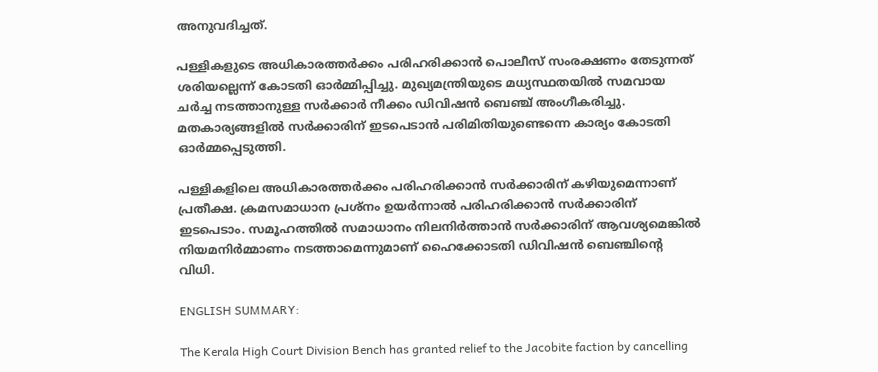അനുവദിച്ചത്.

പള്ളികളുടെ അധികാരത്തര്‍ക്കം പരിഹരിക്കാന്‍ പൊലീസ് സംരക്ഷണം തേടുന്നത് ശരിയല്ലെന്ന് കോടതി ഓര്‍മ്മിപ്പിച്ചു. മുഖ്യമന്ത്രിയുടെ മധ്യസ്ഥതയില്‍ സമവായ ചര്‍ച്ച നടത്താനുള്ള സര്‍ക്കാര്‍ നീക്കം ഡിവിഷന്‍ ബെഞ്ച് അംഗീകരിച്ചു. മതകാര്യങ്ങളില്‍ സര്‍ക്കാരിന് ഇടപെടാൻ പരിമിതിയുണ്ടെന്നെ കാര്യം കോടതി ഓര്‍മ്മപ്പെടുത്തി.

പള്ളികളിലെ അധികാരത്തര്‍ക്കം പരിഹരിക്കാന്‍ സര്‍ക്കാരിന് കഴിയുമെന്നാണ് പ്രതീക്ഷ. ക്രമസമാധാന പ്രശ്‌നം ഉയര്‍ന്നാല്‍ പരിഹരിക്കാന്‍ സര്‍ക്കാരിന് ഇടപെടാം. സമൂഹത്തില്‍ സമാധാനം നിലനിര്‍ത്താന്‍ സര്‍ക്കാരിന് ആവശ്യമെങ്കില്‍ നിയമനിര്‍മ്മാണം നടത്താമെന്നുമാണ് ഹൈക്കോടതി ഡിവിഷന്‍ ബെഞ്ചിന്റെ വിധി.

ENGLISH SUMMARY:

The Kerala High Court Division Bench has granted relief to the Jacobite faction by cancelling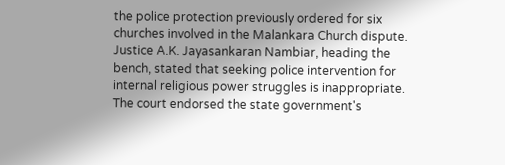the police protection previously ordered for six churches involved in the Malankara Church dispute. Justice A.K. Jayasankaran Nambiar, heading the bench, stated that seeking police intervention for internal religious power struggles is inappropriate. The court endorsed the state government's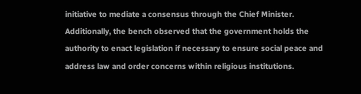initiative to mediate a consensus through the Chief Minister. Additionally, the bench observed that the government holds the authority to enact legislation if necessary to ensure social peace and address law and order concerns within religious institutions.